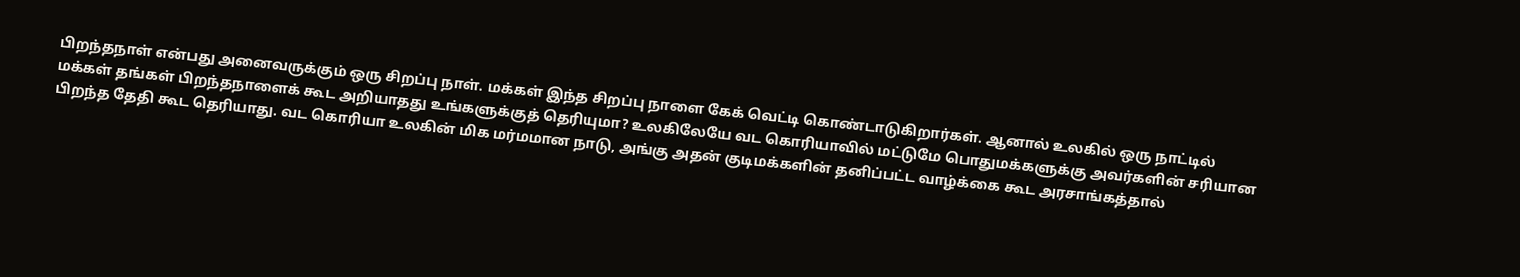பிறந்தநாள் என்பது அனைவருக்கும் ஒரு சிறப்பு நாள். மக்கள் இந்த சிறப்பு நாளை கேக் வெட்டி கொண்டாடுகிறார்கள். ஆனால் உலகில் ஒரு நாட்டில் மக்கள் தங்கள் பிறந்தநாளைக் கூட அறியாதது உங்களுக்குத் தெரியுமா? உலகிலேயே வட கொரியாவில் மட்டுமே பொதுமக்களுக்கு அவர்களின் சரியான பிறந்த தேதி கூட தெரியாது. வட கொரியா உலகின் மிக மர்மமான நாடு, அங்கு அதன் குடிமக்களின் தனிப்பட்ட வாழ்க்கை கூட அரசாங்கத்தால்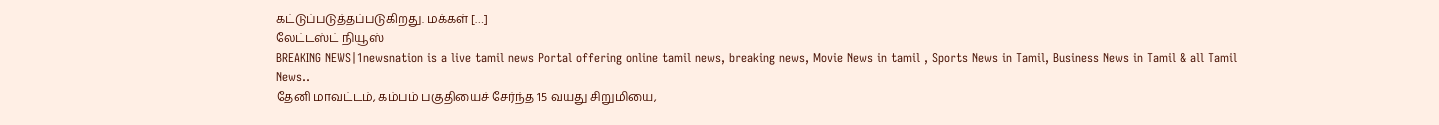கட்டுப்படுத்தப்படுகிறது. மக்கள் […]
லேட்டஸ்ட் நியூஸ்
BREAKING NEWS|1newsnation is a live tamil news Portal offering online tamil news, breaking news, Movie News in tamil , Sports News in Tamil, Business News in Tamil & all Tamil News..
தேனி மாவட்டம், கம்பம் பகுதியைச் சேர்ந்த 15 வயது சிறுமியை,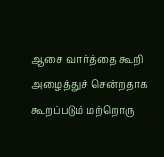ஆசை வார்த்தை கூறி அழைத்துச் சென்றதாக கூறப்படும் மற்றொரு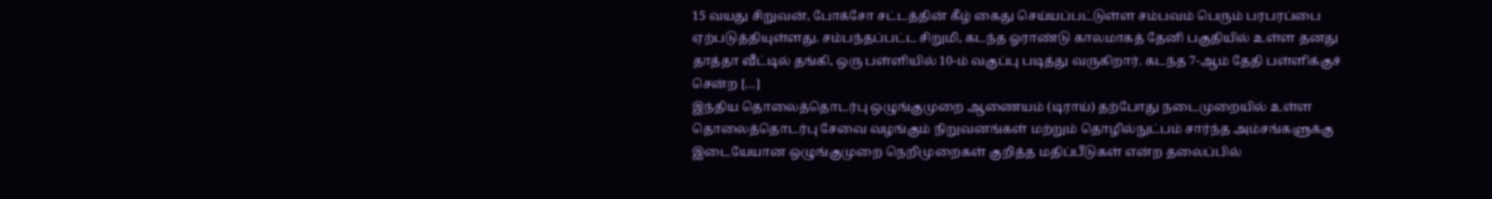15 வயது சிறுவன், போக்சோ சட்டத்தின் கீழ் கைது செய்யப்பட்டுள்ள சம்பவம் பெரும் பரபரப்பை ஏற்படுத்தியுள்ளது. சம்பந்தப்பட்ட சிறுமி, கடந்த ஓராண்டு காலமாகத் தேனி பகுதியில் உள்ள தனது தாத்தா வீட்டில் தங்கி, ஒரு பள்ளியில் 10-ம் வகுப்பு படித்து வருகிறார். கடந்த 7-ஆம் தேதி பள்ளிக்குச் சென்ற […]
இந்திய தொலைத்தொடர்பு ஒழுங்குமுறை ஆணையம் (டிராய்) தற்போது நடைமுறையில் உள்ள தொலைத்தொடர்பு சேவை வழங்கும் நிறுவனங்கள் மற்றும் தொழில்நுட்பம் சார்ந்த அம்சங்களுக்கு இடையேயான ஒழுங்குமுறை நெறிமுறைகள் குறித்த மதிப்பீடுகள் என்ற தலைப்பில்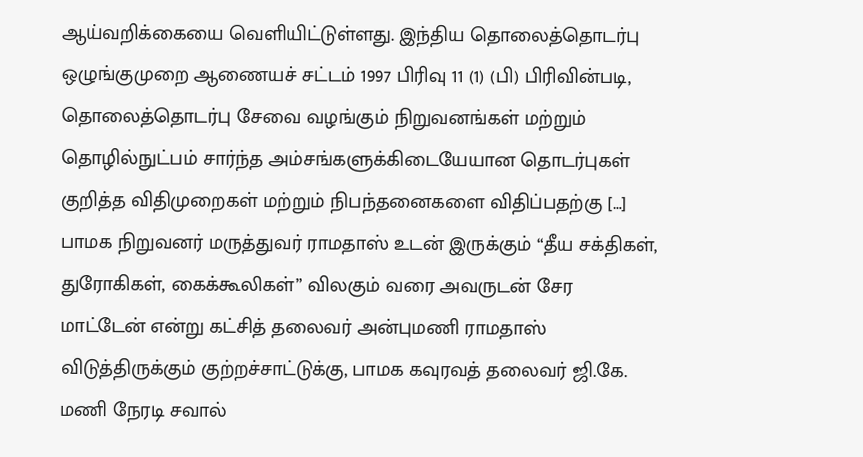ஆய்வறிக்கையை வெளியிட்டுள்ளது. இந்திய தொலைத்தொடர்பு ஒழுங்குமுறை ஆணையச் சட்டம் 1997 பிரிவு 11 (1) (பி) பிரிவின்படி, தொலைத்தொடர்பு சேவை வழங்கும் நிறுவனங்கள் மற்றும் தொழில்நுட்பம் சார்ந்த அம்சங்களுக்கிடையேயான தொடர்புகள் குறித்த விதிமுறைகள் மற்றும் நிபந்தனைகளை விதிப்பதற்கு […]
பாமக நிறுவனர் மருத்துவர் ராமதாஸ் உடன் இருக்கும் “தீய சக்திகள், துரோகிகள், கைக்கூலிகள்” விலகும் வரை அவருடன் சேர மாட்டேன் என்று கட்சித் தலைவர் அன்புமணி ராமதாஸ் விடுத்திருக்கும் குற்றச்சாட்டுக்கு, பாமக கவுரவத் தலைவர் ஜி.கே. மணி நேரடி சவால்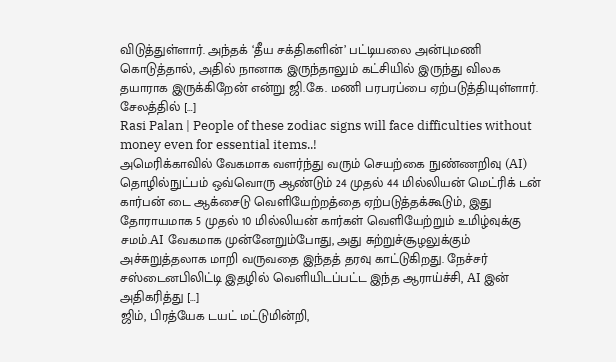விடுத்துள்ளார். அந்தக் ‘தீய சக்திகளின்’ பட்டியலை அன்புமணி கொடுத்தால், அதில் நானாக இருந்தாலும் கட்சியில் இருந்து விலக தயாராக இருக்கிறேன் என்று ஜி.கே. மணி பரபரப்பை ஏற்படுத்தியுள்ளார். சேலத்தில் […]
Rasi Palan | People of these zodiac signs will face difficulties without money even for essential items..!
அமெரிக்காவில் வேகமாக வளர்ந்து வரும் செயற்கை நுண்ணறிவு (AI) தொழில்நுட்பம் ஒவ்வொரு ஆண்டும் 24 முதல் 44 மில்லியன் மெட்ரிக் டன் கார்பன் டை ஆக்சைடு வெளியேற்றத்தை ஏற்படுத்தக்கூடும், இது தோராயமாக 5 முதல் 10 மில்லியன் கார்கள் வெளியேற்றும் உமிழ்வுக்கு சமம்.AI வேகமாக முன்னேறும்போது, அது சுற்றுச்சூழலுக்கும் அச்சுறுத்தலாக மாறி வருவதை இந்தத் தரவு காட்டுகிறது. நேச்சர் சஸ்டைனபிலிட்டி இதழில் வெளியிடப்பட்ட இந்த ஆராய்ச்சி, AI இன் அதிகரித்து […]
ஜிம், பிரத்யேக டயட் மட்டுமின்றி,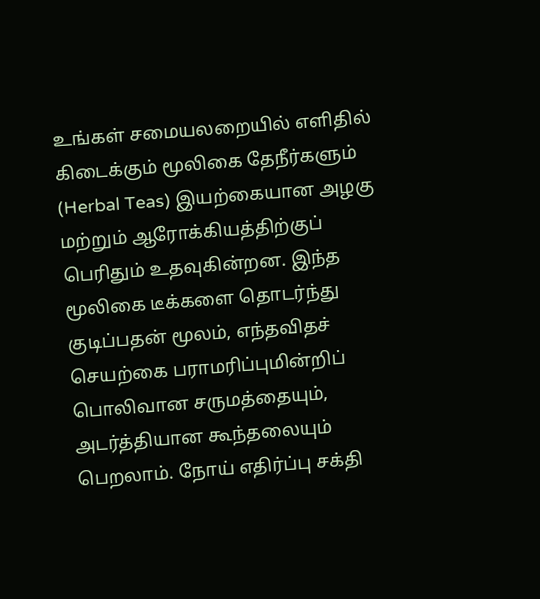உங்கள் சமையலறையில் எளிதில் கிடைக்கும் மூலிகை தேநீர்களும் (Herbal Teas) இயற்கையான அழகு மற்றும் ஆரோக்கியத்திற்குப் பெரிதும் உதவுகின்றன. இந்த மூலிகை டீக்களை தொடர்ந்து குடிப்பதன் மூலம், எந்தவிதச் செயற்கை பராமரிப்புமின்றிப் பொலிவான சருமத்தையும், அடர்த்தியான கூந்தலையும் பெறலாம். நோய் எதிர்ப்பு சக்தி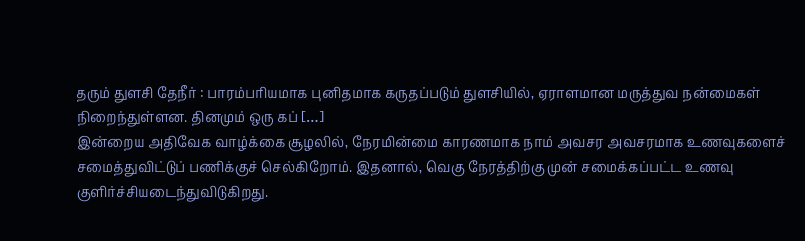தரும் துளசி தேநீர் : பாரம்பரியமாக புனிதமாக கருதப்படும் துளசியில், ஏராளமான மருத்துவ நன்மைகள் நிறைந்துள்ளன. தினமும் ஒரு கப் […]
இன்றைய அதிவேக வாழ்க்கை சூழலில், நேரமின்மை காரணமாக நாம் அவசர அவசரமாக உணவுகளைச் சமைத்துவிட்டுப் பணிக்குச் செல்கிறோம். இதனால், வெகு நேரத்திற்கு முன் சமைக்கப்பட்ட உணவு குளிர்ச்சியடைந்துவிடுகிறது.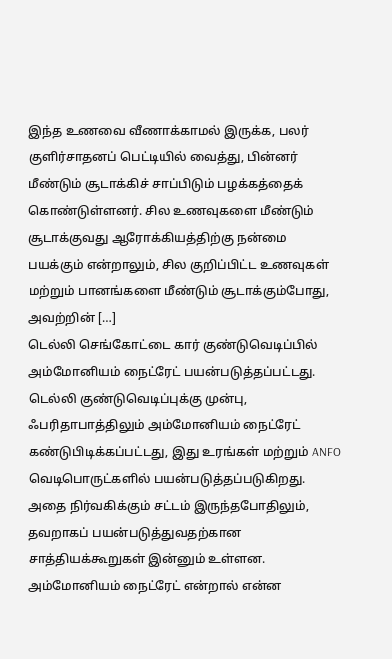இந்த உணவை வீணாக்காமல் இருக்க, பலர் குளிர்சாதனப் பெட்டியில் வைத்து, பின்னர் மீண்டும் சூடாக்கிச் சாப்பிடும் பழக்கத்தைக் கொண்டுள்ளனர். சில உணவுகளை மீண்டும் சூடாக்குவது ஆரோக்கியத்திற்கு நன்மை பயக்கும் என்றாலும், சில குறிப்பிட்ட உணவுகள் மற்றும் பானங்களை மீண்டும் சூடாக்கும்போது, அவற்றின் […]
டெல்லி செங்கோட்டை கார் குண்டுவெடிப்பில் அம்மோனியம் நைட்ரேட் பயன்படுத்தப்பட்டது. டெல்லி குண்டுவெடிப்புக்கு முன்பு, ஃபரிதாபாத்திலும் அம்மோனியம் நைட்ரேட் கண்டுபிடிக்கப்பட்டது, இது உரங்கள் மற்றும் ANFO வெடிபொருட்களில் பயன்படுத்தப்படுகிறது. அதை நிர்வகிக்கும் சட்டம் இருந்தபோதிலும், தவறாகப் பயன்படுத்துவதற்கான சாத்தியக்கூறுகள் இன்னும் உள்ளன. அம்மோனியம் நைட்ரேட் என்றால் என்ன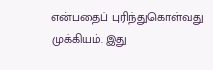என்பதைப் புரிந்துகொள்வது முக்கியம். இது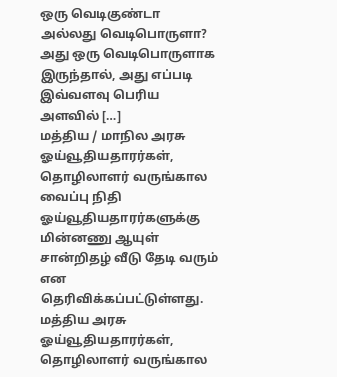ஒரு வெடிகுண்டா அல்லது வெடிபொருளா? அது ஒரு வெடிபொருளாக இருந்தால், அது எப்படி இவ்வளவு பெரிய அளவில் […]
மத்திய / மாநில அரசு ஓய்வூதியதாரர்கள், தொழிலாளர் வருங்கால வைப்பு நிதி ஓய்வூதியதாரர்களுக்கு மின்னணு ஆயுள் சான்றிதழ் வீடு தேடி வரும் என தெரிவிக்கப்பட்டுள்ளது. மத்திய அரசு ஓய்வூதியதாரர்கள், தொழிலாளர் வருங்கால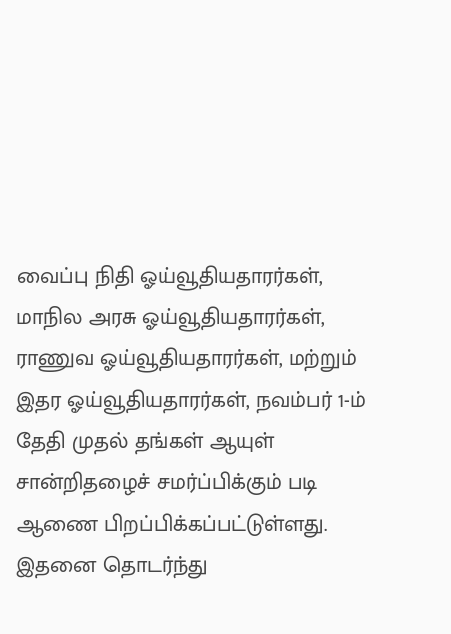வைப்பு நிதி ஓய்வூதியதாரர்கள், மாநில அரசு ஓய்வூதியதாரர்கள், ராணுவ ஓய்வூதியதாரர்கள், மற்றும் இதர ஓய்வூதியதாரர்கள், நவம்பர் 1-ம் தேதி முதல் தங்கள் ஆயுள் சான்றிதழைச் சமர்ப்பிக்கும் படி ஆணை பிறப்பிக்கப்பட்டுள்ளது. இதனை தொடர்ந்து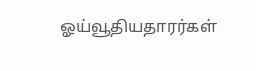ஓய்வூதியதாரர்கள்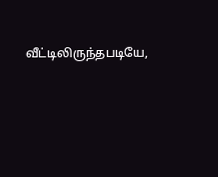வீட்டிலிருந்தபடியே,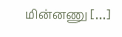மின்னணு […]